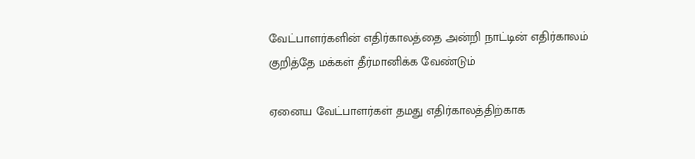வேட்பாளர்களின் எதிர்காலத்தை அன்றி நாட்டின் எதிர்காலம் குறித்தே மக்கள் தீர்மானிக்க வேண்டும்

ஏனைய வேட்பாளர்கள் தமது எதிர்காலத்திற்காக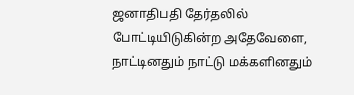ஜனாதிபதி தேர்தலில் போட்டியிடுகின்ற அதேவேளை, நாட்டினதும் நாட்டு மக்களினதும்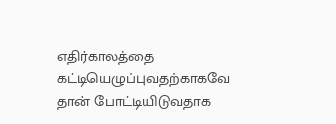எதிர்காலத்தை கட்டியெழுப்புவதற்காகவே தான் போட்டியிடுவதாக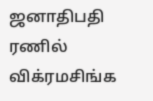ஜனாதிபதி ரணில் விக்ரமசிங்க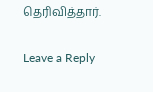தெரிவித்தார்.

Leave a Reply